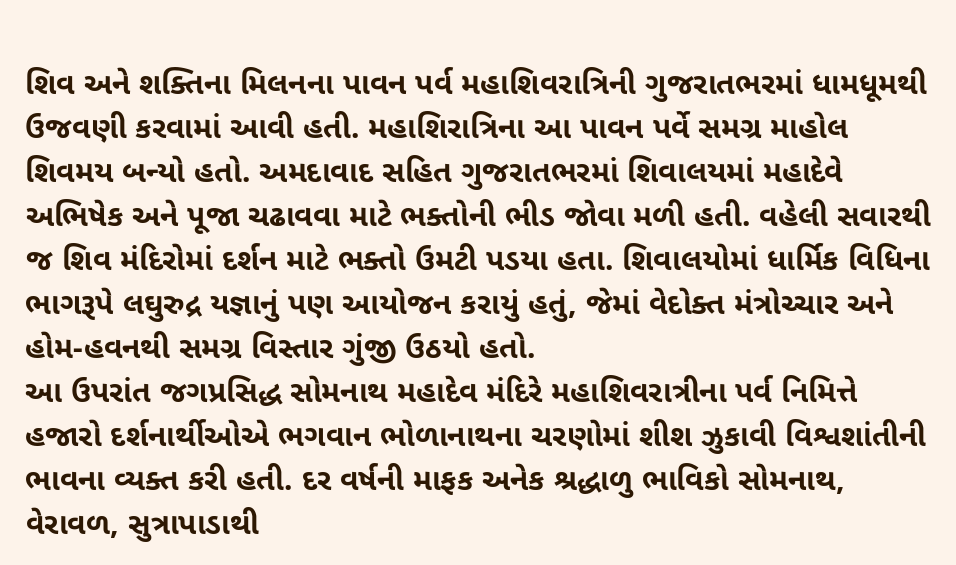શિવ અને શક્તિના મિલનના પાવન પર્વ મહાશિવરાત્રિની ગુજરાતભરમાં ધામધૂમથી ઉજવણી કરવામાં આવી હતી. મહાશિરાત્રિના આ પાવન પર્વે સમગ્ર માહોલ શિવમય બન્યો હતો. અમદાવાદ સહિત ગુજરાતભરમાં શિવાલયમાં મહાદેવે અભિષેક અને પૂજા ચઢાવવા માટે ભક્તોની ભીડ જોવા મળી હતી. વહેલી સવારથી જ શિવ મંદિરોમાં દર્શન માટે ભક્તો ઉમટી પડયા હતા. શિવાલયોમાં ધાર્મિક વિધિના ભાગરૂપે લઘુરુદ્ર યજ્ઞાનું પણ આયોજન કરાયું હતું, જેમાં વેદોક્ત મંત્રોચ્ચાર અને હોમ-હવનથી સમગ્ર વિસ્તાર ગુંજી ઉઠયો હતો.
આ ઉપરાંત જગપ્રસિદ્ધ સોમનાથ મહાદેવ મંદિરે મહાશિવરાત્રીના પર્વ નિમિત્તે હજારો દર્શનાર્થીઓએ ભગવાન ભોળાનાથના ચરણોમાં શીશ ઝુકાવી વિશ્વશાંતીની ભાવના વ્યક્ત કરી હતી. દર વર્ષની માફક અનેક શ્રદ્ધાળુ ભાવિકો સોમનાથ, વેરાવળ, સુત્રાપાડાથી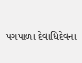પગપાળા દેવાધિદેવના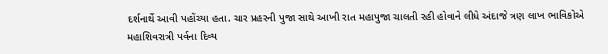દર્શનાર્થે આવી પહોંચ્યા હતા. ચાર પ્રહરની પુજા સાથે આખી રાત મહાપુજા ચાલતી રહી હોવાને લીધે અંદાજે ત્રણ લાખ ભાવિકોએ મહાશિવરાત્રી પર્વના દિવ્ય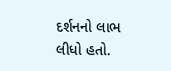દર્શનનો લાભ લીધો હતો.